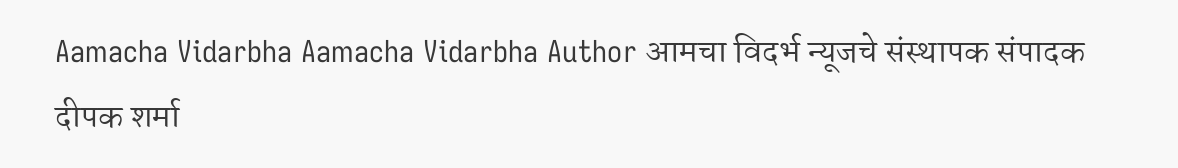Aamacha Vidarbha Aamacha Vidarbha Author आमचा विदर्भ न्यूजचे संस्थापक संपादक दीपक शर्मा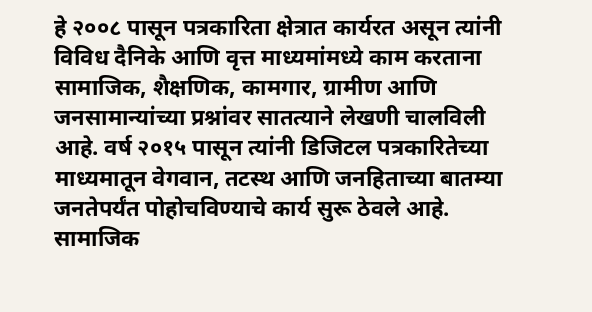हे २००८ पासून पत्रकारिता क्षेत्रात कार्यरत असून त्यांनी विविध दैनिके आणि वृत्त माध्यमांमध्ये काम करताना सामाजिक, शैक्षणिक, कामगार, ग्रामीण आणि जनसामान्यांच्या प्रश्नांवर सातत्याने लेखणी चालविली आहे. वर्ष २०१५ पासून त्यांनी डिजिटल पत्रकारितेच्या माध्यमातून वेगवान, तटस्थ आणि जनहिताच्या बातम्या जनतेपर्यंत पोहोचविण्याचे कार्य सुरू ठेवले आहे. सामाजिक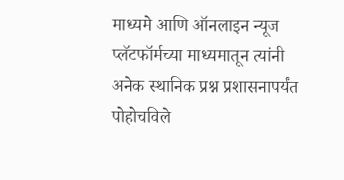माध्यमे आणि ऑनलाइन न्यूज प्लॅटफॉर्मच्या माध्यमातून त्यांनी अनेक स्थानिक प्रश्न प्रशासनापर्यंत पोहोचविले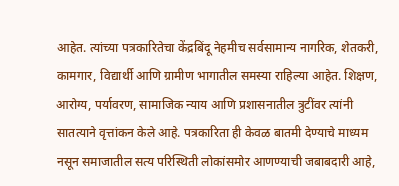आहेत. त्यांच्या पत्रकारितेचा केंद्रबिंदू नेहमीच सर्वसामान्य नागरिक, शेतकरी, कामगार, विद्यार्थी आणि ग्रामीण भागातील समस्या राहिल्या आहेत. शिक्षण, आरोग्य, पर्यावरण, सामाजिक न्याय आणि प्रशासनातील त्रुटींवर त्यांनी सातत्याने वृत्तांकन केले आहे. पत्रकारिता ही केवळ बातमी देण्याचे माध्यम नसून समाजातील सत्य परिस्थिती लोकांसमोर आणण्याची जबाबदारी आहे,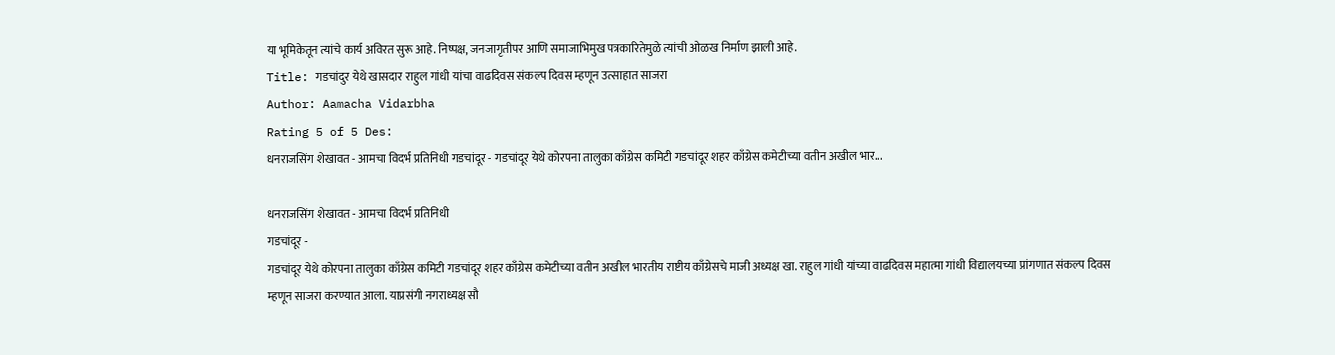या भूमिकेतून त्यांचे कार्य अविरत सुरू आहे. निष्पक्ष, जनजागृतीपर आणि समाजाभिमुख पत्रकारितेमुळे त्यांची ओळख निर्माण झाली आहे.
Title: गडचांदुर येथे खासदार राहुल गांधी यांचा वाढदिवस संकल्प दिवस म्हणून उत्साहात साजरा
Author: Aamacha Vidarbha
Rating 5 of 5 Des:
धनराजसिंग शेखावत - आमचा विदर्भ प्रतिनिधी गडचांदूर - गडचांदूर येथे कोरपना तालुका काँग्रेस कमिटी गडचांदूर शहर काँग्रेस कमेटीच्या वतीन अखील भार...

धनराजसिंग शेखावत - आमचा विदर्भ प्रतिनिधी
गडचांदूर -
गडचांदूर येथे कोरपना तालुका काँग्रेस कमिटी गडचांदूर शहर काँग्रेस कमेटीच्या वतीन अखील भारतीय राष्टीय काँग्रेसचे माजी अध्यक्ष खा. राहुल गांधी यांच्या वाढदिवस महात्मा गांधी विद्यालयच्या प्रांगणात संकल्प दिवस म्हणून साजरा करण्यात आला. याप्रसंगी नगराध्यक्ष सौ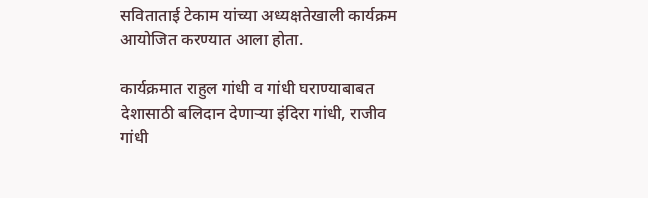सविताताई टेकाम यांच्या अध्यक्षतेखाली कार्यक्रम आयोजित करण्यात आला होता.

कार्यक्रमात राहुल गांधी व गांधी घराण्याबाबत देशासाठी बलिदान देणाऱ्या इंदिरा गांधी, राजीव गांधी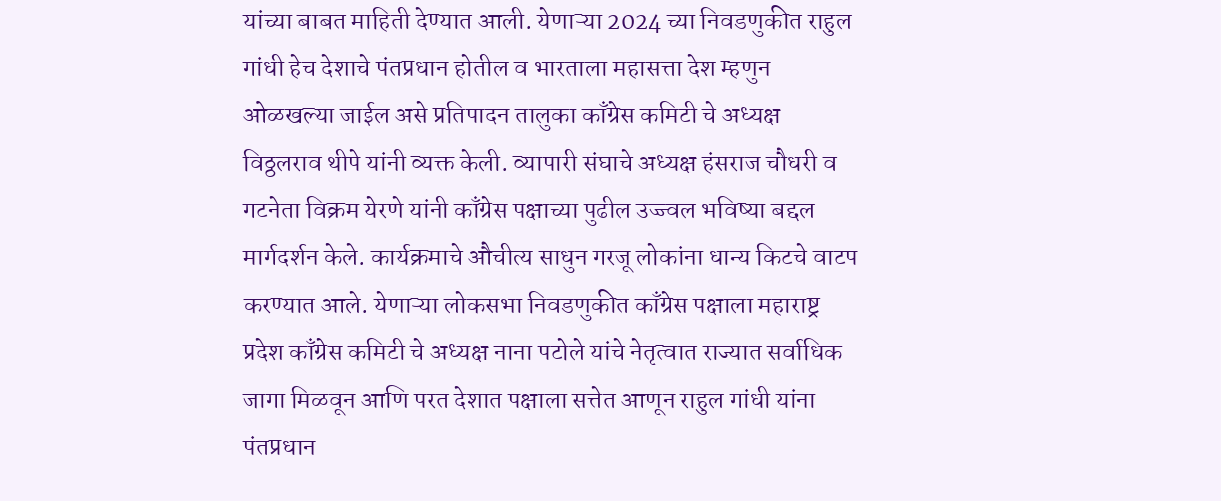यांच्या बाबत माहिती देण्यात आली. येणाऱ्या 2024 च्या निवडणुकीत राहुल गांधी हेच देशाचे पंतप्रधान होतील व भारताला महासत्ता देश म्हणुन ओळखल्या जाईल असे प्रतिपादन तालुका काँग्रेस कमिटी चे अध्यक्ष विठ्ठलराव थीपे यांनी व्यक्त केली. व्यापारी संघाचे अध्यक्ष हंसराज चौधरी व गटनेता विक्रम येरणे यांनी काँग्रेस पक्षाच्या पुढील उज्ज्वल भविष्या बद्दल मार्गदर्शन केले. कार्यक्रमाचे औचीत्य साधुन गरजू लोकांना धान्य किटचे वाटप करण्यात आले. येणाऱ्या लोकसभा निवडणुकीत काँग्रेस पक्षाला महाराष्ट्र प्रदेश काँग्रेस कमिटी चे अध्यक्ष नाना पटोले यांचे नेतृत्वात राज्यात सर्वाधिक जागा मिळवून आणि परत देशात पक्षाला सत्तेत आणून राहुल गांधी यांना पंतप्रधान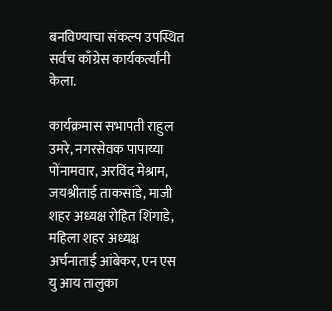बनविण्याचा संकल्प उपस्थित सर्वच काँग्रेस कार्यकर्त्यांनी केला.

कार्यक्रमास सभापती राहुल उमरे, नगरसेवक पापाय्या पोंनामवार, अरविंद मेश्राम, जयश्रीताई ताकसांडे, माजी शहर अध्यक्ष रोहित शिंगाडे, महिला शहर अध्यक्ष अर्चनाताई आंबेकर, एन एस यु आय तालुका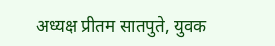अध्यक्ष प्रीतम सातपुते, युवक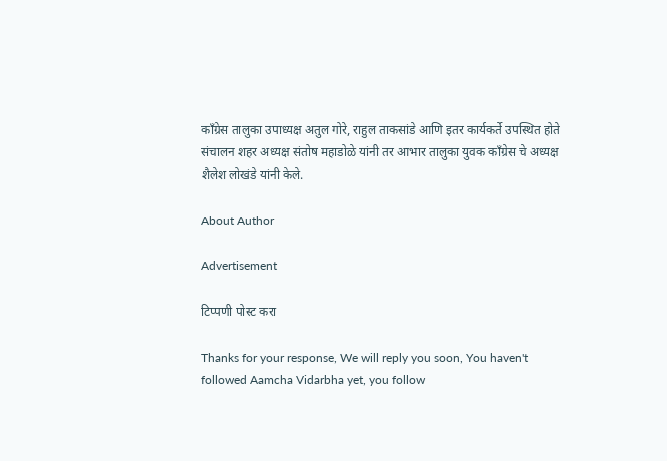काँग्रेस तालुका उपाध्यक्ष अतुल गोरे, राहुल ताकसांडे आणि इतर कार्यकर्ते उपस्थित होते संचालन शहर अध्यक्ष संतोष महाडोळे यांनी तर आभार तालुका युवक काँग्रेस चे अध्यक्ष शैलेश लोखंडे यांनी केले.

About Author

Advertisement

टिप्पणी पोस्ट करा

Thanks for your response, We will reply you soon, You haven't followed Aamcha Vidarbha yet, you follow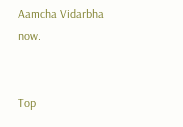Aamcha Vidarbha now.


Top